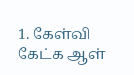1. கேள்வி கேட்க ஆள்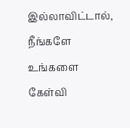இல்லாவிட்டால், நீங்களே உங்களை கேள்வி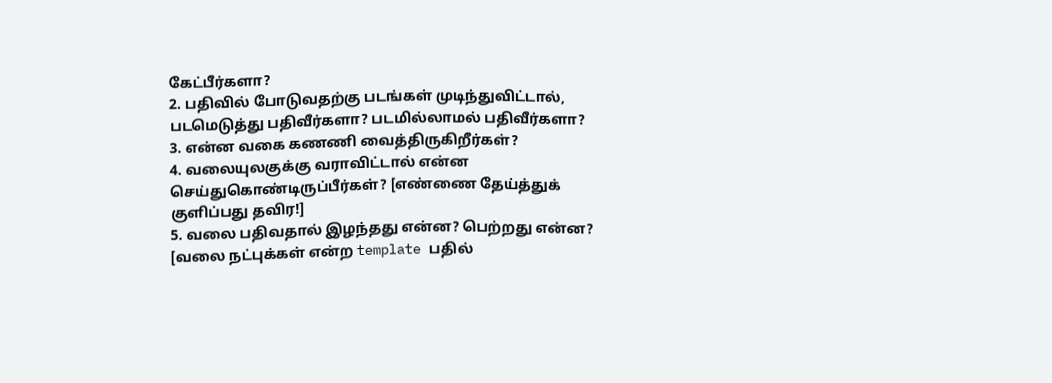கேட்பீர்களா?
2. பதிவில் போடுவதற்கு படங்கள் முடிந்துவிட்டால், படமெடுத்து பதிவீர்களா? படமில்லாமல் பதிவீர்களா?
3. என்ன வகை கணணி வைத்திருகிறீர்கள்?
4. வலையுலகுக்கு வராவிட்டால் என்ன செய்துகொண்டிருப்பீர்கள்? [எண்ணை தேய்த்துக் குளிப்பது தவிர!]
5. வலை பதிவதால் இழந்தது என்ன? பெற்றது என்ன? [வலை நட்புக்கள் என்ற template பதில்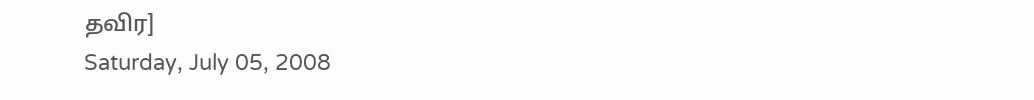தவிர]
Saturday, July 05, 2008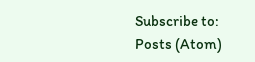Subscribe to:
Posts (Atom)